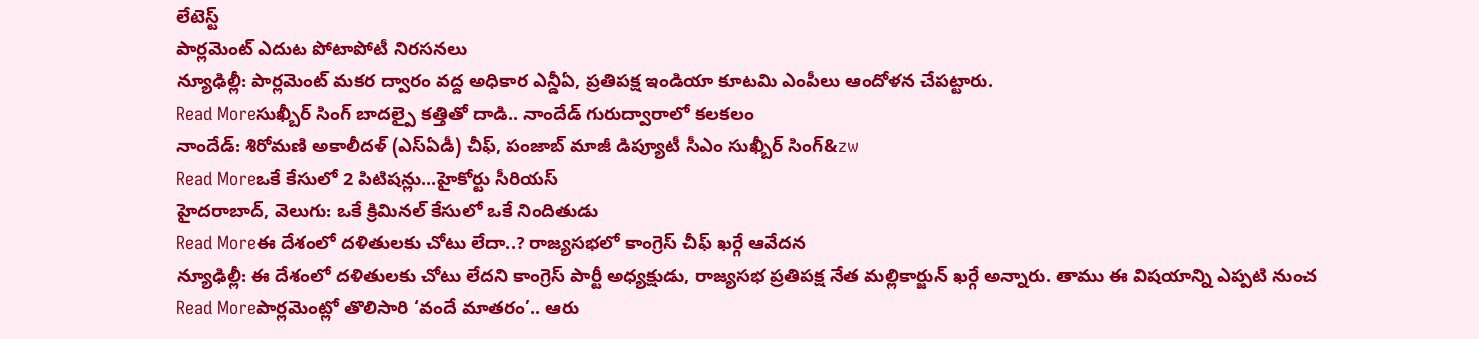లేటెస్ట్
పార్లమెంట్ ఎదుట పోటాపోటీ నిరసనలు
న్యూఢిల్లీ: పార్లమెంట్ మకర ద్వారం వద్ద అధికార ఎన్డీఏ, ప్రతిపక్ష ఇండియా కూటమి ఎంపీలు ఆందోళన చేపట్టారు.
Read Moreసుఖ్బీర్ సింగ్ బాదల్పై కత్తితో దాడి.. నాందేడ్ గురుద్వారాలో కలకలం
నాందేడ్: శిరోమణి అకాలీదళ్ (ఎస్ఏడీ) చీఫ్, పంజాబ్ మాజీ డిప్యూటీ సీఎం సుఖ్బీర్ సింగ్&zw
Read Moreఒకే కేసులో 2 పిటిషన్లు...హైకోర్టు సీరియస్
హైదరాబాద్, వెలుగు: ఒకే క్రిమినల్ కేసులో ఒకే నిందితుడు
Read Moreఈ దేశంలో దళితులకు చోటు లేదా..? రాజ్యసభలో కాంగ్రెస్ చీఫ్ ఖర్గే ఆవేదన
న్యూఢిల్లీ: ఈ దేశంలో దళితులకు చోటు లేదని కాంగ్రెస్ పార్టీ అధ్యక్షుడు, రాజ్యసభ ప్రతిపక్ష నేత మల్లికార్జున్ ఖర్గే అన్నారు. తాము ఈ విషయాన్ని ఎప్పటి నుంచ
Read Moreపార్లమెంట్లో తొలిసారి ‘వందే మాతరం’.. ఆరు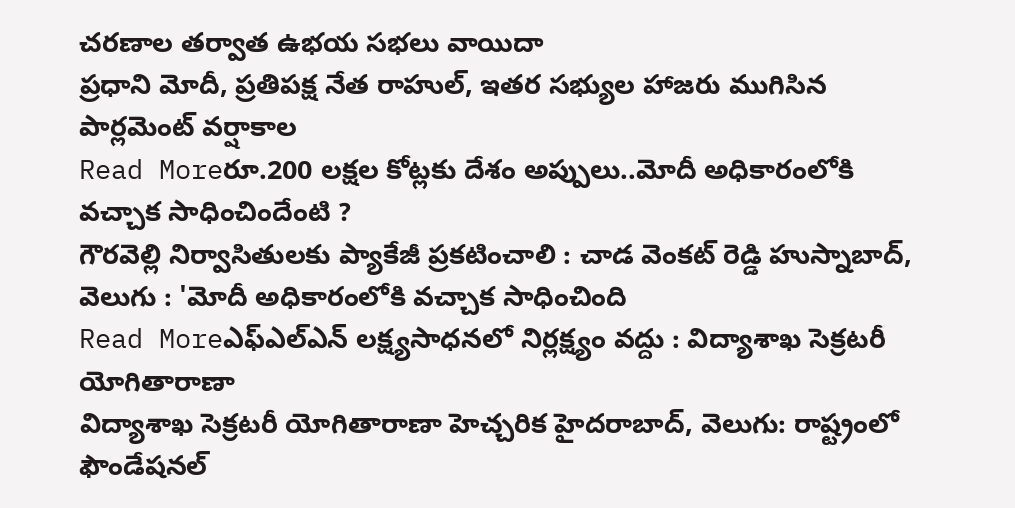చరణాల తర్వాత ఉభయ సభలు వాయిదా
ప్రధాని మోదీ, ప్రతిపక్ష నేత రాహుల్, ఇతర సభ్యుల హాజరు ముగిసిన పార్లమెంట్ వర్షాకాల
Read Moreరూ.200 లక్షల కోట్లకు దేశం అప్పులు..మోదీ అధికారంలోకి వచ్చాక సాధించిందేంటి ?
గౌరవెల్లి నిర్వాసితులకు ప్యాకేజీ ప్రకటించాలి : చాడ వెంకట్ రెడ్డి హుస్నాబాద్, వెలుగు : 'మోదీ అధికారంలోకి వచ్చాక సాధించింది
Read Moreఎఫ్ఎల్ఎన్ లక్ష్యసాధనలో నిర్లక్ష్యం వద్దు : విద్యాశాఖ సెక్రటరీ యోగితారాణా
విద్యాశాఖ సెక్రటరీ యోగితారాణా హెచ్చరిక హైదరాబాద్, వెలుగు: రాష్ట్రంలో ఫౌండేషనల్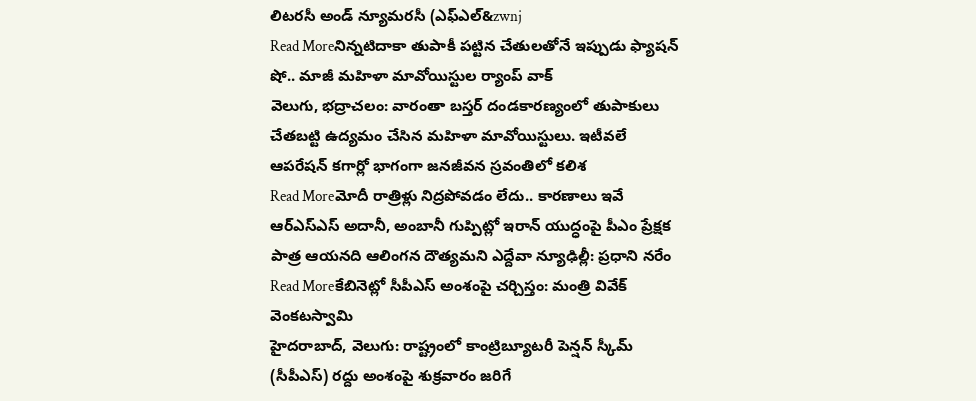లిటరసీ అండ్ న్యూమరసీ (ఎఫ్ఎల్&zwnj
Read Moreనిన్నటిదాకా తుపాకీ పట్టిన చేతులతోనే ఇప్పుడు ఫ్యాషన్ షో.. మాజీ మహిళా మావోయిస్టుల ర్యాంప్ వాక్
వెలుగు, భద్రాచలం: వారంతా బస్తర్ దండకారణ్యంలో తుపాకులు చేతబట్టి ఉద్యమం చేసిన మహిళా మావోయిస్టులు. ఇటీవలే ఆపరేషన్ కగార్లో భాగంగా జనజీవన స్రవంతిలో కలిశ
Read Moreమోదీ రాత్రిళ్లు నిద్రపోవడం లేదు.. కారణాలు ఇవే
ఆర్ఎస్ఎస్ అదానీ, అంబానీ గుప్పిట్లో ఇరాన్ యుద్ధంపై పీఎం ప్రేక్షక పాత్ర ఆయనది ఆలింగన దౌత్యమని ఎద్దేవా న్యూఢిల్లీ: ప్రధాని నరేం
Read Moreకేబినెట్లో సీపీఎస్ అంశంపై చర్చిస్తం: మంత్రి వివేక్ వెంకటస్వామి
హైదరాబాద్, వెలుగు: రాష్ట్రంలో కాంట్రిబ్యూటరీ పెన్షన్ స్కీమ్ (సీపీఎస్) రద్దు అంశంపై శుక్రవారం జరిగే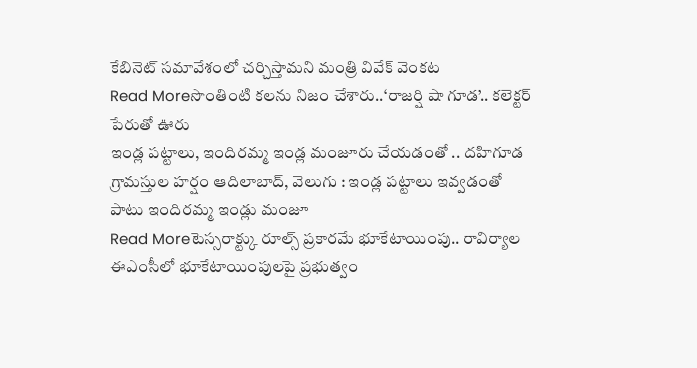కేబినెట్ సమావేశంలో చర్చిస్తామని మంత్రి వివేక్ వెంకట
Read Moreసొంతింటి కలను నిజం చేశారు..‘రాజర్షి షా గూడ’.. కలెక్టర్ పేరుతో ఊరు
ఇండ్ల పట్టాలు, ఇందిరమ్మ ఇండ్ల మంజూరు చేయడంతో .. దహిగూడ గ్రామస్తుల హర్షం ఆదిలాబాద్, వెలుగు : ఇండ్ల పట్టాలు ఇవ్వడంతో పాటు ఇందిరమ్మ ఇండ్లు మంజూ
Read Moreటెస్సరాక్ట్కు రూల్స్ ప్రకారమే భూకేటాయింపు.. రావిర్యాల ఈఎంసీలో భూకేటాయింపులపై ప్రభుత్వం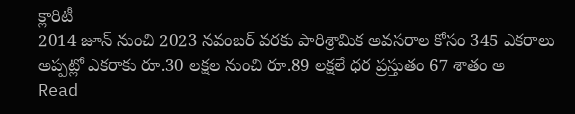క్లారిటీ
2014 జూన్ నుంచి 2023 నవంబర్ వరకు పారిశ్రామిక అవసరాల కోసం 345 ఎకరాలు అప్పట్లో ఎకరాకు రూ.30 లక్షల నుంచి రూ.89 లక్షలే ధర ప్రస్తుతం 67 శాతం అ
Read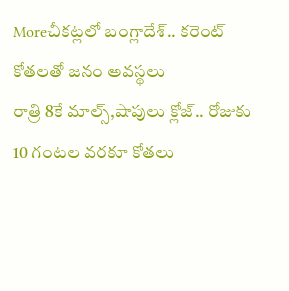Moreచీకట్లలో బంగ్లాదేశ్.. కరెంట్ కోతలతో జనం అవస్థలు
రాత్రి 8కే మాల్స్,షాపులు క్లోజ్.. రోజుకు 10 గంటల వరకూ కోతలు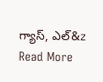గ్యాస్, ఎల్&z
Read More